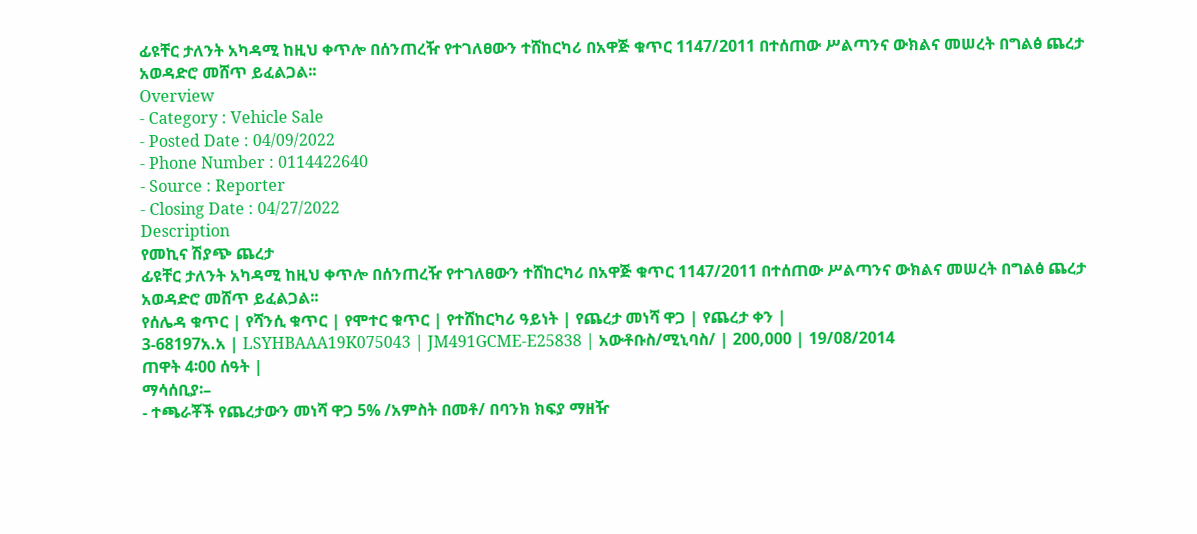ፊዩቸር ታለንት አካዳሚ ከዚህ ቀጥሎ በሰንጠረዥ የተገለፀውን ተሸከርካሪ በአዋጅ ቁጥር 1147/2011 በተሰጠው ሥልጣንና ውክልና መሠረት በግልፅ ጨረታ አወዳድሮ መሸጥ ይፈልጋል፡፡
Overview
- Category : Vehicle Sale
- Posted Date : 04/09/2022
- Phone Number : 0114422640
- Source : Reporter
- Closing Date : 04/27/2022
Description
የመኪና ሽያጭ ጨረታ
ፊዩቸር ታለንት አካዳሚ ከዚህ ቀጥሎ በሰንጠረዥ የተገለፀውን ተሸከርካሪ በአዋጅ ቁጥር 1147/2011 በተሰጠው ሥልጣንና ውክልና መሠረት በግልፅ ጨረታ አወዳድሮ መሸጥ ይፈልጋል፡፡
የሰሌዳ ቁጥር | የሻንሲ ቁጥር | የሞተር ቁጥር | የተሸከርካሪ ዓይነት | የጨረታ መነሻ ዋጋ | የጨረታ ቀን |
3-68197አ.አ | LSYHBAAA19K075043 | JM491GCME-E25838 | አውቶቡስ/ሚኒባስ/ | 200,000 | 19/08/2014
ጠዋት 4፡00 ሰዓት |
ማሳሰቢያ፡–
- ተጫራቾች የጨረታውን መነሻ ዋጋ 5% /አምስት በመቶ/ በባንክ ክፍያ ማዘዥ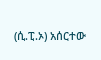(ሲ.ፒ.ኦ) አሰርተው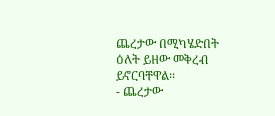ጨረታው በሚካሄድበት ዕለት ይዘው መቅረብ ይኖርባቸዋል፡፡
- ጨረታው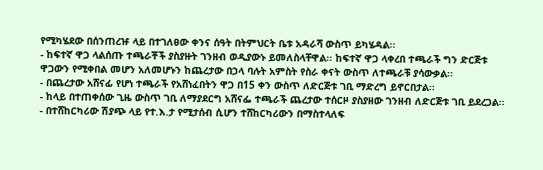የሚካሄደው በሰንጠረዡ ላይ በተገለፀው ቀንና ሰዓት በትምህርት ቤቱ አዳራሻ ውስጥ ይካሄዳል፡፡
- ከፍተኛ ዋጋ ላልሰጡ ተጫራቾች ያስያዙት ገንዘብ ወዲያውኑ ይመለስላቸዋል፡፡ ከፍተኛ ዋጋ ላቀረበ ተጫራች ግን ድርጅቱ ዋጋውን የሚቀበል መሆን አለመሆኑን ከጨረታው በኃላ ባሉት አምስት የስራ ቀናት ውስጥ ለተጫራቹ ያሳውቃል፡፡
- በጨረታው አሸናፊ የሆነ ተጫራች የአሸነፈበትን ዋጋ በ15 ቀን ውስጥ ለድርጅቱ ገቢ ማድረግ ይኖርበታል፡፡
- ከላይ በተጠቀሰው ጊዜ ውስጥ ገቢ ለማያደርግ አሸናፌ ተጫራች ጨረታው ተሰርዞ ያስያዘው ገንዘብ ለድርጅቱ ገቢ ይደረጋል፡፡
- በተሸከርካሪው ሽያጭ ላይ የተ.እ.ታ የሚታሰብ ሲሆን ተሸከርካሪውን በማስተላለፍ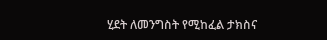ሂደት ለመንግስት የሚከፈል ታክስና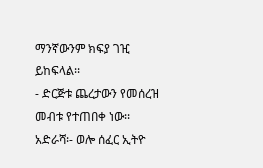ማንኛውንም ክፍያ ገዢ ይከፍላል፡፡
- ድርጅቱ ጨረታውን የመሰረዝ መብቱ የተጠበቀ ነው፡፡
አድራሻ፡- ወሎ ሰፈር ኢትዮ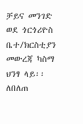ቻይና መንገድ ወደ ጎርጎሪዮስ ቤተ/ክርስቲያን መውረጃ ካስማ ህንፃ ላይ፡፡
ለበለጠ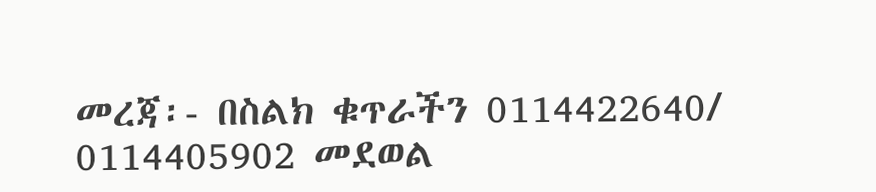መረጃ፡- በስልክ ቁጥራችን 0114422640/ 0114405902 መደወል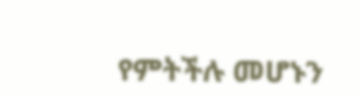የምትችሉ መሆኑን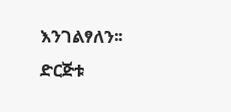እንገልፃለን፡፡
ድርጅቱ